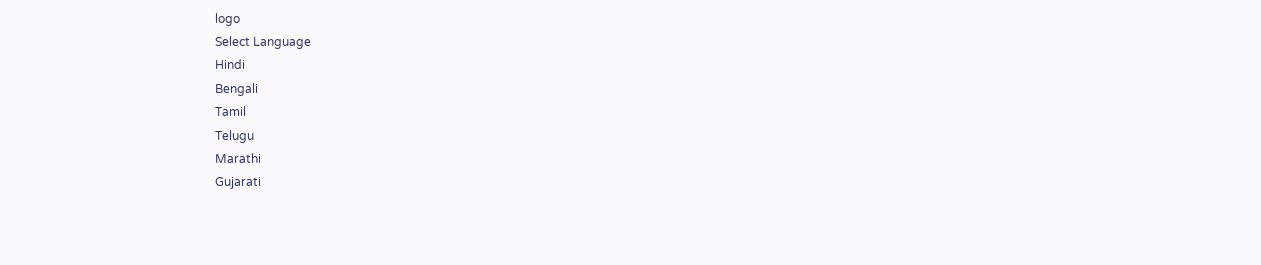logo
Select Language
Hindi
Bengali
Tamil
Telugu
Marathi
Gujarati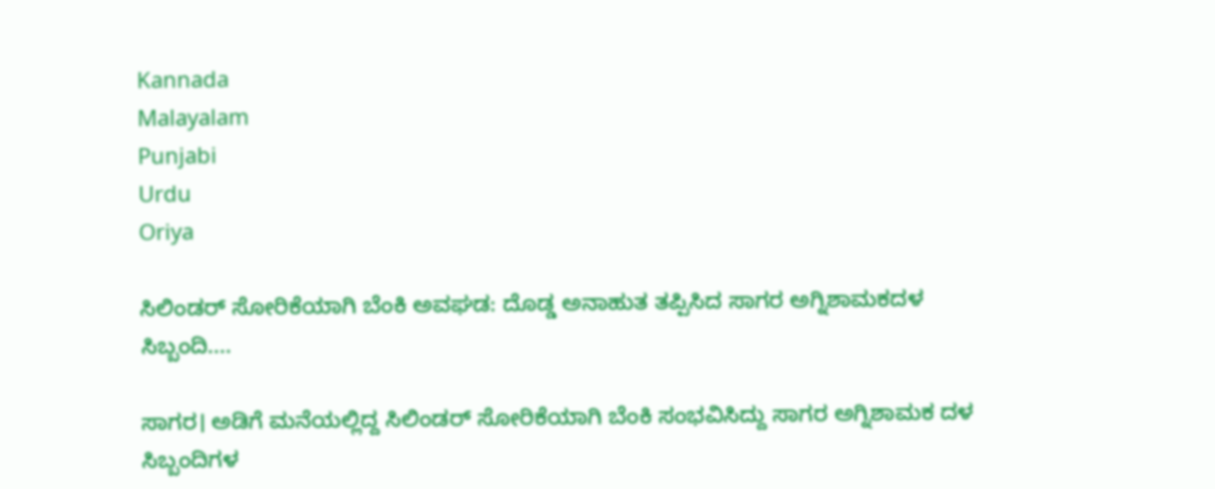Kannada
Malayalam
Punjabi
Urdu
Oriya

ಸಿಲಿಂಡರ್ ಸೋರಿಕೆಯಾಗಿ ಬೆಂಕಿ ಅವಘಡ: ದೊಡ್ಡ ಅನಾಹುತ ತಪ್ಪಿಸಿದ ಸಾಗರ ಅಗ್ನಿಶಾಮಕದಳ ಸಿಬ್ಬಂದಿ....

ಸಾಗರ। ಅಡಿಗೆ ಮನೆಯಲ್ಲಿದ್ದ ಸಿಲಿಂಡರ್ ಸೋರಿಕೆಯಾಗಿ ಬೆಂಕಿ ಸಂಭವಿಸಿದ್ದು ಸಾಗರ ಅಗ್ನಿಶಾಮಕ ದಳ ಸಿಬ್ಬಂದಿಗಳ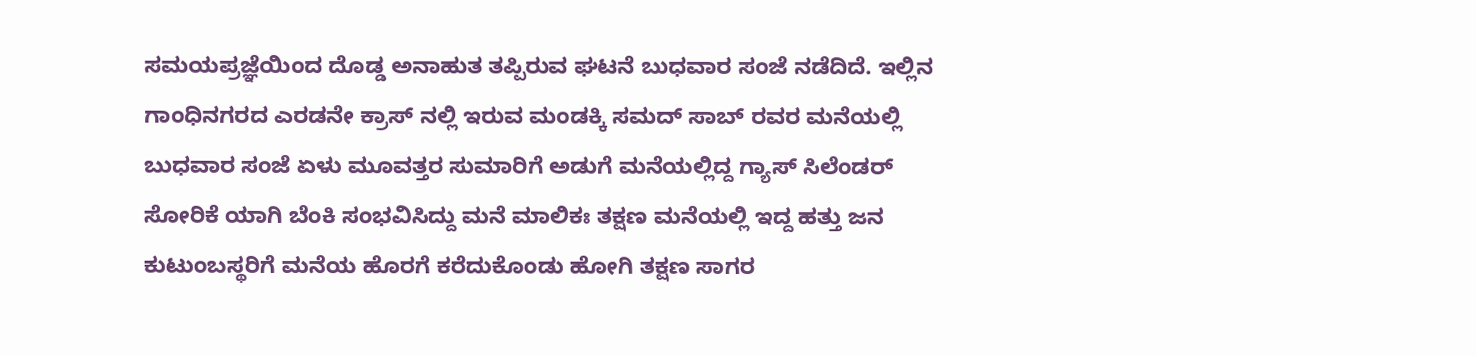ಸಮಯಪ್ರಜ್ಞೆಯಿಂದ ದೊಡ್ಡ ಅನಾಹುತ ತಪ್ಪಿರುವ ಘಟನೆ ಬುಧವಾರ ಸಂಜೆ ನಡೆದಿದೆ. ಇಲ್ಲಿನ ಗಾಂಧಿನಗರದ ಎರಡನೇ ಕ್ರಾಸ್ ನಲ್ಲಿ ಇರುವ ಮಂಡಕ್ಕಿ ಸಮದ್ ಸಾಬ್ ರವರ ಮನೆಯಲ್ಲಿ ಬುಧವಾರ ಸಂಜೆ ಏಳು ಮೂವತ್ತರ ಸುಮಾರಿಗೆ ಅಡುಗೆ ಮನೆಯಲ್ಲಿದ್ದ ಗ್ಯಾಸ್ ಸಿಲೆಂಡರ್ ಸೋರಿಕೆ ಯಾಗಿ ಬೆಂಕಿ ಸಂಭವಿಸಿದ್ದು ಮನೆ ಮಾಲಿಕಃ ತಕ್ಷಣ ಮನೆಯಲ್ಲಿ ಇದ್ದ ಹತ್ತು ಜನ ಕುಟುಂಬಸ್ಥರಿಗೆ ಮನೆಯ ಹೊರಗೆ ಕರೆದುಕೊಂಡು ಹೋಗಿ ತಕ್ಷಣ ಸಾಗರ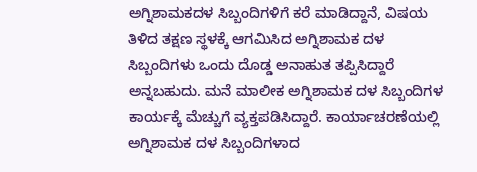ಅಗ್ನಿಶಾಮಕದಳ ಸಿಬ್ಬಂದಿಗಳಿಗೆ ಕರೆ ಮಾಡಿದ್ದಾನೆ, ವಿಷಯ ತಿಳಿದ ತಕ್ಷಣ ಸ್ಥಳಕ್ಕೆ ಆಗಮಿಸಿದ ಅಗ್ನಿಶಾಮಕ ದಳ ಸಿಬ್ಬಂದಿಗಳು ಒಂದು ದೊಡ್ಡ ಅನಾಹುತ ತಪ್ಪಿಸಿದ್ದಾರೆ ಅನ್ನಬಹುದು. ಮನೆ ಮಾಲೀಕ ಅಗ್ನಿಶಾಮಕ ದಳ ಸಿಬ್ಬಂದಿಗಳ ಕಾರ್ಯಕ್ಕೆ ಮೆಚ್ಚುಗೆ ವ್ಯಕ್ತಪಡಿಸಿದ್ದಾರೆ. ಕಾರ್ಯಾಚರಣೆಯಲ್ಲಿ ಅಗ್ನಿಶಾಮಕ ದಳ ಸಿಬ್ಬಂದಿಗಳಾದ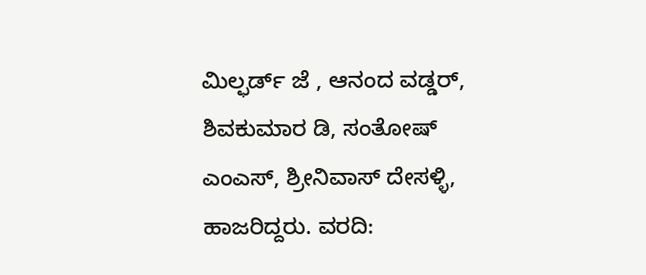ಮಿಲ್ಫರ್ಡ್ ಜೆ , ಆನಂದ ವಡ್ಡರ್, ಶಿವಕುಮಾರ ಡಿ, ಸಂತೋಷ್ ಎಂಎಸ್, ಶ್ರೀನಿವಾಸ್ ದೇಸಳ್ಳಿ, ಹಾಜರಿದ್ದರು. ವರದಿ: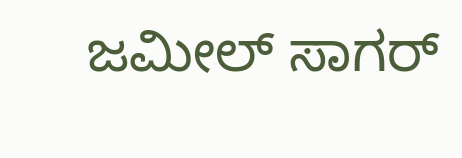ಜಮೀಲ್ ಸಾಗರ್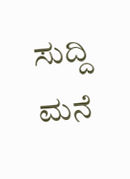ಸುದ್ದಿ ಮನೆ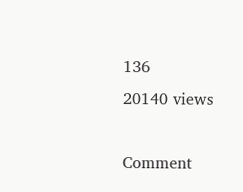136
20140 views

Comment